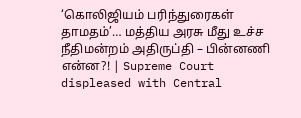‘கொலிஜியம் பரிந்துரைகள் தாமதம்’… மத்திய அரசு மீது உச்ச நீதிமன்றம் அதிருப்தி – பின்னணி என்ன?! | Supreme Court displeased with Central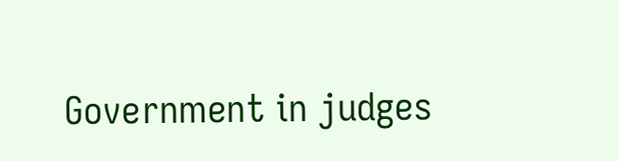Government in judges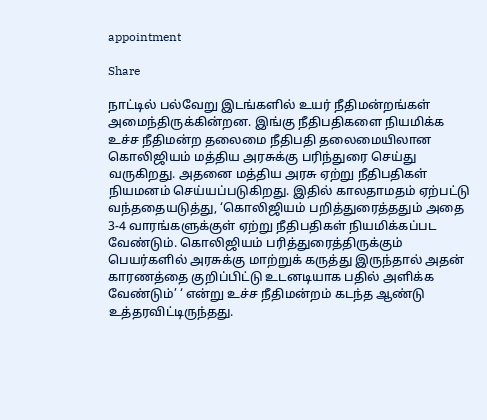appointment

Share

நாட்டில் பல்வேறு இடங்களில் உயர் நீதிமன்றங்கள் அமைந்திருக்கின்றன. இங்கு நீதிபதிகளை நியமிக்க உச்ச நீதிமன்ற தலைமை நீதிபதி தலைமையிலான கொலிஜியம் மத்திய அரசுக்கு பரிந்துரை செய்து வருகிறது. அதனை மத்திய அரசு ஏற்று நீதிபதிகள் நியமனம் செய்யப்படுகிறது. இதில் காலதாமதம் ஏற்பட்டு வந்ததையடுத்து, ‘கொலிஜியம் பறித்துரைத்ததும் அதை 3-4 வாரங்களுக்குள் ஏற்று நீதிபதிகள் நியமிக்கப்பட வேண்டும். கொலிஜியம் பரித்துரைத்திருக்கும் பெயர்களில் அரசுக்கு மாற்றுக் கருத்து இருந்தால் அதன் காரணத்தை குறிப்பிட்டு உடனடியாக பதில் அளிக்க வேண்டும்’ ‘ என்று உச்ச நீதிமன்றம் கடந்த ஆண்டு உத்தரவிட்டிருந்தது.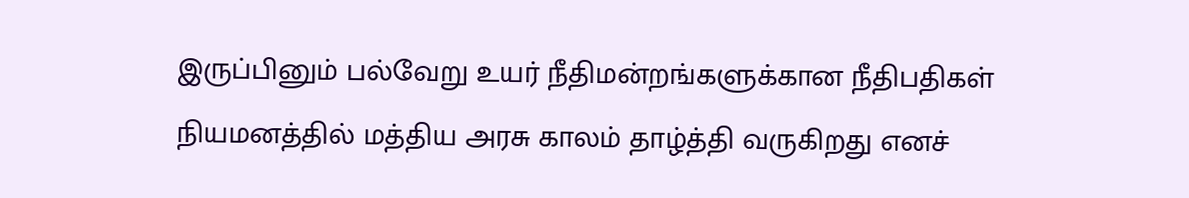இருப்பினும் பல்வேறு உயர் நீதிமன்றங்களுக்கான நீதிபதிகள் நியமனத்தில் மத்திய அரசு காலம் தாழ்த்தி வருகிறது எனச்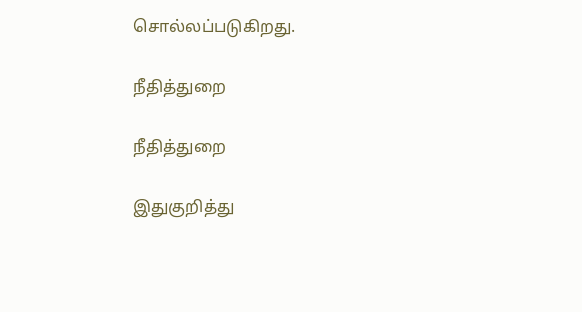சொல்லப்படுகிறது.

நீதித்துறை

நீதித்துறை

இதுகுறித்து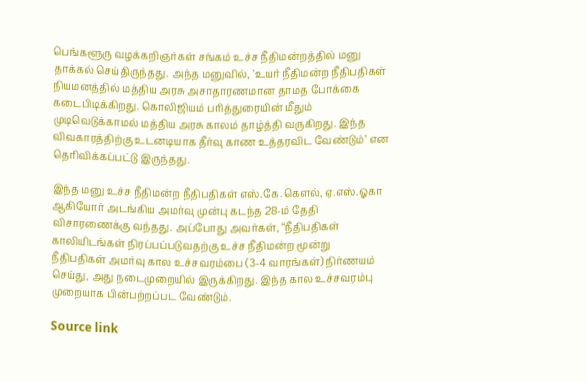பெங்களூரு வழக்கறிஞர்கள் சங்கம் உச்ச நீதிமன்றத்தில் மனு தாக்கல் செய்திருந்தது. அந்த மனுவில், `உயர் நீதிமன்ற நீதிபதிகள் நியமனத்தில் மத்திய அரசு அசாதாரணமான தாமத போக்கை கடைபிடிக்கிறது. கொலிஜியம் பரித்துரையின் மீதும் முடிவெடுக்காமல் மத்திய அரசு காலம் தாழ்த்தி வருகிறது. இந்த விவகாரத்திற்கு உடனடியாக தீர்வு காண உத்தரவிட வேண்டும்’ என தெரிவிக்கப்பட்டு இருந்தது.

இந்த மனு உச்ச நீதிமன்ற நீதிபதிகள் எஸ்.கே.கெளல், ஏ.எஸ்.ஓகா ஆகியோர் அடங்கிய அமர்வு முன்பு கடந்த 28-ம் தேதி விசாரணைக்கு வந்தது. அப்போது அவர்கள், “நீதிபதிகள் காலியிடங்கள் நிரப்பப்படுவதற்கு உச்ச நீதிமன்ற மூன்று நீதிபதிகள் அமர்வு கால உச்சவரம்பை (3-4 வாரங்கள்) நிர்ணயம் செய்து, அது நடைமுறையில் இருக்கிறது. இந்த கால உச்சவரம்பு முறையாக பின்பற்றப்பட வேண்டும்.

Source link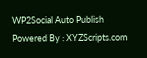WP2Social Auto Publish Powered By : XYZScripts.com